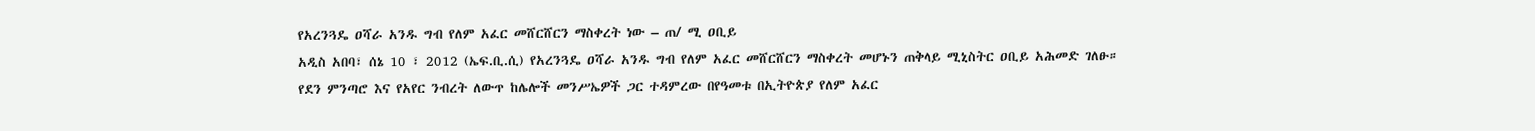የአረንጓዴ ዐሻራ አንዱ ግብ የለም አፈር መሸርሸርን ማስቀረት ነው – ጠ/ ሚ ዐቢይ
አዲስ አበባ፣ ሰኔ 10 ፣ 2012 (ኤፍ.ቢ.ሲ) የአረንጓዴ ዐሻራ አንዱ ግብ የለም አፈር መሸርሸርን ማስቀረት መሆኑን ጠቅላይ ሚኒስትር ዐቢይ አሕመድ ገለፁ።
የደን ምንጣሮ እና የአየር ንብረት ለውጥ ከሌሎች መንሥኤዎች ጋር ተዳምረው በየዓመቱ በኢትዮጵያ የለም አፈር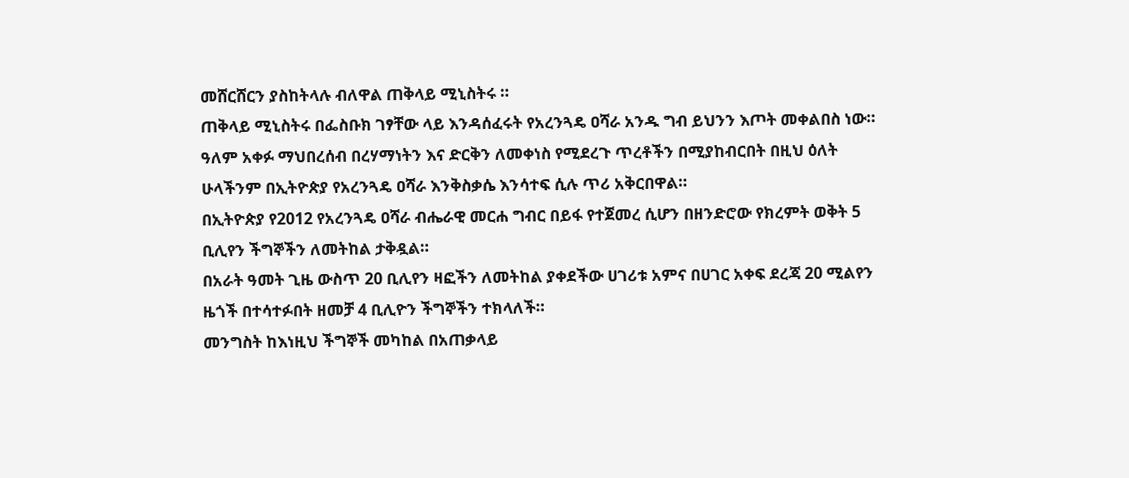መሸርሸርን ያስከትላሉ ብለዋል ጠቅላይ ሚኒስትሩ ።
ጠቅላይ ሚኒስትሩ በፌስቡክ ገፃቸው ላይ እንዳሰፈሩት የአረንጓዴ ዐሻራ አንዱ ግብ ይህንን እጦት መቀልበስ ነው።
ዓለም አቀፉ ማህበረሰብ በረሃማነትን እና ድርቅን ለመቀነስ የሚደረጉ ጥረቶችን በሚያከብርበት በዚህ ዕለት ሁላችንም በኢትዮጵያ የአረንጓዴ ዐሻራ እንቅስቃሴ እንሳተፍ ሲሉ ጥሪ አቅርበዋል።
በኢትዮጵያ የ2012 የአረንጓዴ ዐሻራ ብሔራዊ መርሐ ግብር በይፋ የተጀመረ ሲሆን በዘንድሮው የክረምት ወቅት 5 ቢሊየን ችግኞችን ለመትከል ታቅዷል።
በአራት ዓመት ጊዜ ውስጥ 20 ቢሊየን ዛፎችን ለመትከል ያቀደችው ሀገሪቱ አምና በሀገር አቀፍ ደረጃ 20 ሚልየን ዜጎች በተሳተፉበት ዘመቻ 4 ቢሊዮን ችግኞችን ተክላለች።
መንግስት ከእነዚህ ችግኞች መካከል በአጠቃላይ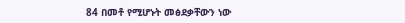84 በመቶ የሚሆኑት መፅደቃቸውን ነው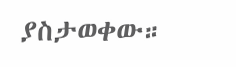ያስታወቀው።